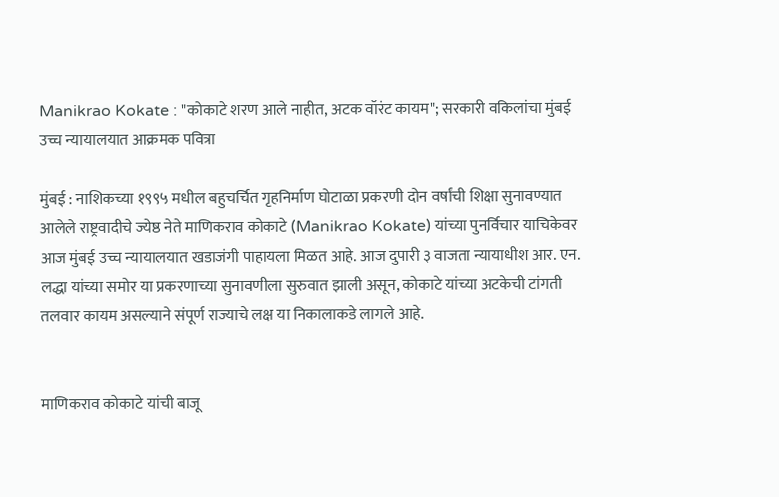Manikrao Kokate : "कोकाटे शरण आले नाहीत, अटक वॉरंट कायम"; सरकारी वकिलांचा मुंबई उच्च न्यायालयात आक्रमक पवित्रा

मुंबई : नाशिकच्या १९९५ मधील बहुचर्चित गृहनिर्माण घोटाळा प्रकरणी दोन वर्षांची शिक्षा सुनावण्यात आलेले राष्ट्रवादीचे ज्येष्ठ नेते माणिकराव कोकाटे (Manikrao Kokate) यांच्या पुनर्विचार याचिकेवर आज मुंबई उच्च न्यायालयात खडाजंगी पाहायला मिळत आहे. आज दुपारी ३ वाजता न्यायाधीश आर. एन. लद्धा यांच्या समोर या प्रकरणाच्या सुनावणीला सुरुवात झाली असून, कोकाटे यांच्या अटकेची टांगती तलवार कायम असल्याने संपूर्ण राज्याचे लक्ष या निकालाकडे लागले आहे.


माणिकराव कोकाटे यांची बाजू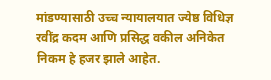मांडण्यासाठी उच्च न्यायालयात ज्येष्ठ विधिज्ञ रवींद्र कदम आणि प्रसिद्ध वकील अनिकेत निकम हे हजर झाले आहेत.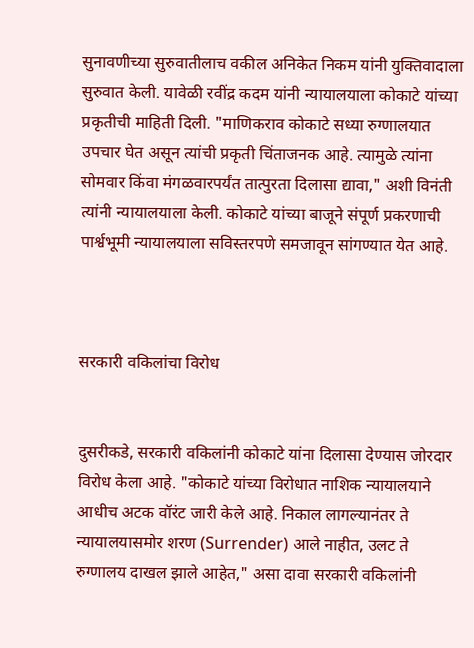सुनावणीच्या सुरुवातीलाच वकील अनिकेत निकम यांनी युक्तिवादाला सुरुवात केली. यावेळी रवींद्र कदम यांनी न्यायालयाला कोकाटे यांच्या प्रकृतीची माहिती दिली. "माणिकराव कोकाटे सध्या रुग्णालयात उपचार घेत असून त्यांची प्रकृती चिंताजनक आहे. त्यामुळे त्यांना सोमवार किंवा मंगळवारपर्यंत तात्पुरता दिलासा द्यावा," अशी विनंती त्यांनी न्यायालयाला केली. कोकाटे यांच्या बाजूने संपूर्ण प्रकरणाची पार्श्वभूमी न्यायालयाला सविस्तरपणे समजावून सांगण्यात येत आहे.



सरकारी वकिलांचा विरोध


दुसरीकडे, सरकारी वकिलांनी कोकाटे यांना दिलासा देण्यास जोरदार विरोध केला आहे. "कोकाटे यांच्या विरोधात नाशिक न्यायालयाने आधीच अटक वॉरंट जारी केले आहे. निकाल लागल्यानंतर ते न्यायालयासमोर शरण (Surrender) आले नाहीत, उलट ते रुग्णालय दाखल झाले आहेत," असा दावा सरकारी वकिलांनी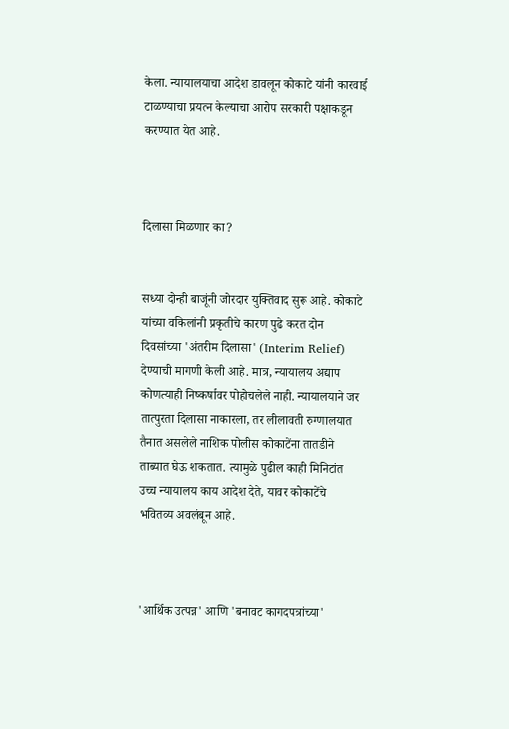केला. न्यायालयाचा आदेश डावलून कोकाटे यांनी कारवाई टाळण्याचा प्रयत्न केल्याचा आरोप सरकारी पक्षाकडून करण्यात येत आहे.



दिलासा मिळणार का?


सध्या दोन्ही बाजूंनी जोरदार युक्तिवाद सुरू आहे. कोकाटे यांच्या वकिलांनी प्रकृतीचे कारण पुढे करत दोन दिवसांच्या 'अंतरीम दिलासा' (Interim Relief) देण्याची मागणी केली आहे. मात्र, न्यायालय अद्याप कोणत्याही निष्कर्षावर पोहोचलेले नाही. न्यायालयाने जर तात्पुरता दिलासा नाकारला, तर लीलावती रुग्णालयात तैनात असलेले नाशिक पोलीस कोकाटेंना तातडीने ताब्यात घेऊ शकतात. त्यामुळे पुढील काही मिनिटांत उच्च न्यायालय काय आदेश देते, यावर कोकाटेंचे भवितव्य अवलंबून आहे.



'आर्थिक उत्पन्न' आणि 'बनावट कागदपत्रांच्या'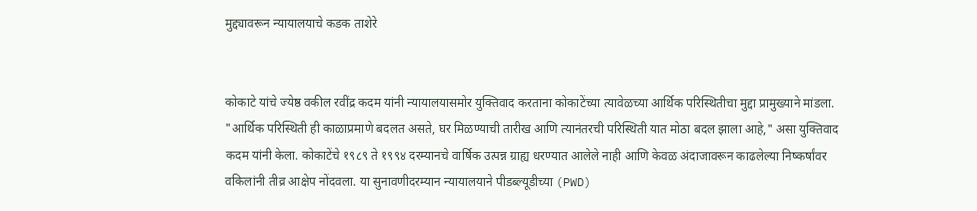मुद्द्यावरून न्यायालयाचे कडक ताशेरे


कोकाटे यांचे ज्येष्ठ वकील रवींद्र कदम यांनी न्यायालयासमोर युक्तिवाद करताना कोकाटेंच्या त्यावेळच्या आर्थिक परिस्थितीचा मुद्दा प्रामुख्याने मांडला. "आर्थिक परिस्थिती ही काळाप्रमाणे बदलत असते, घर मिळण्याची तारीख आणि त्यानंतरची परिस्थिती यात मोठा बदल झाला आहे," असा युक्तिवाद कदम यांनी केला. कोकाटेंचे १९८९ ते १९९४ दरम्यानचे वार्षिक उत्पन्न ग्राह्य धरण्यात आलेले नाही आणि केवळ अंदाजावरून काढलेल्या निष्कर्षांवर वकिलांनी तीव्र आक्षेप नोंदवला. या सुनावणीदरम्यान न्यायालयाने पीडब्ल्यूडीच्या (PWD)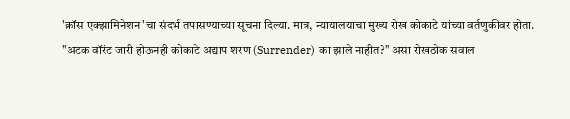'क्रॉस एक्झामिनेशन'चा संदर्भ तपासण्याच्या सूचना दिल्या. मात्र, न्यायालयाचा मुख्य रोख कोकाटे यांच्या वर्तणुकीवर होता. "अटक वॉरंट जारी होऊनही कोकाटे अद्याप शरण (Surrender) का झाले नाहीत?" असा रोखठोक सवाल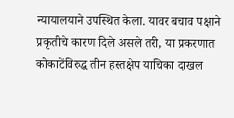न्यायालयाने उपस्थित केला. यावर बचाव पक्षाने प्रकृतीचे कारण दिले असले तरी, या प्रकरणात कोकाटेंविरुद्ध तीन हस्तक्षेप याचिका दाखल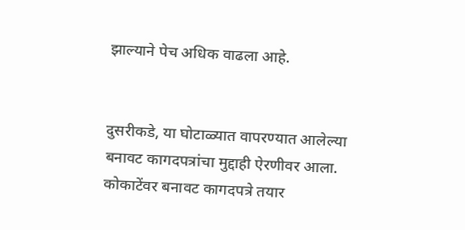झाल्याने पेच अधिक वाढला आहे.


दुसरीकडे, या घोटाळ्यात वापरण्यात आलेल्या बनावट कागदपत्रांचा मुद्दाही ऐरणीवर आला. कोकाटेंवर बनावट कागदपत्रे तयार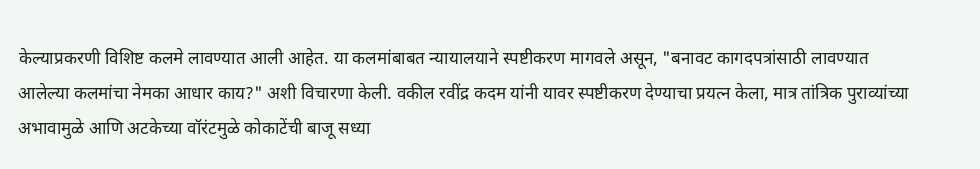केल्याप्रकरणी विशिष्ट कलमे लावण्यात आली आहेत. या कलमांबाबत न्यायालयाने स्पष्टीकरण मागवले असून, "बनावट कागदपत्रांसाठी लावण्यात आलेल्या कलमांचा नेमका आधार काय?" अशी विचारणा केली. वकील रवींद्र कदम यांनी यावर स्पष्टीकरण देण्याचा प्रयत्न केला, मात्र तांत्रिक पुराव्यांच्या अभावामुळे आणि अटकेच्या वॉरंटमुळे कोकाटेंची बाजू सध्या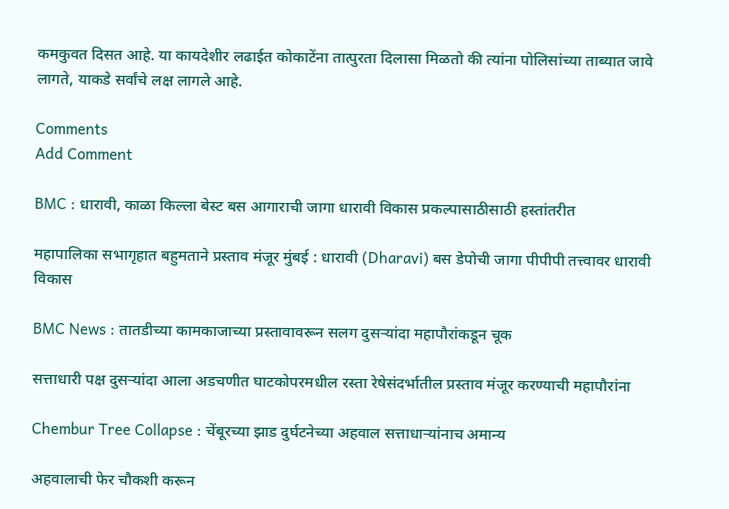कमकुवत दिसत आहे. या कायदेशीर लढाईत कोकाटेंना तात्पुरता दिलासा मिळतो की त्यांना पोलिसांच्या ताब्यात जावे लागते, याकडे सर्वांचे लक्ष लागले आहे.

Comments
Add Comment

BMC : धारावी, काळा किल्ला बेस्ट बस आगाराची जागा धारावी विकास प्रकल्पासाठीसाठी हस्तांतरीत

महापालिका सभागृहात बहुमताने प्रस्ताव मंजूर मुंबई : धारावी (Dharavi) बस डेपोची जागा पीपीपी तत्त्वावर धारावी विकास

BMC News : तातडीच्या कामकाजाच्या प्रस्तावावरून सलग दुसऱ्यांदा महापौरांकडून चूक

सत्ताधारी पक्ष दुसऱ्यांदा आला अडचणीत घाटकोपरमधील रस्ता रेषेसंदर्भातील प्रस्ताव मंजूर करण्याची महापौरांना

Chembur Tree Collapse : चेंबूरच्या झाड दुर्घटनेच्या अहवाल सत्ताधाऱ्यांनाच अमान्य

अहवालाची फेर चौकशी करून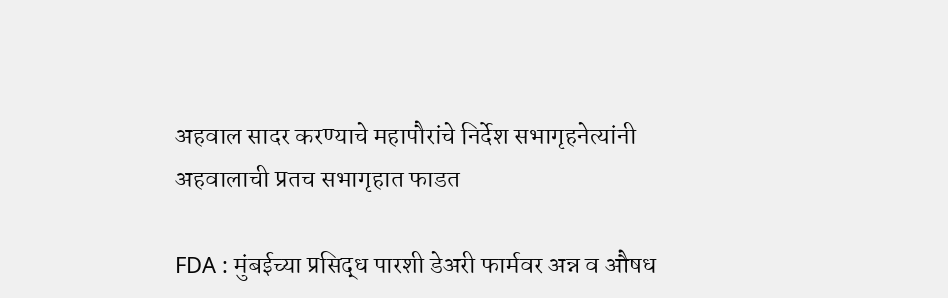अहवाल सादर करण्याचे महापौरांचे निर्देश सभागृहनेत्यांनी अहवालाची प्रतच सभागृहात फाडत

FDA : मुंबईच्या प्रसिद्ध पारशी डेअरी फार्मवर अन्न व औषध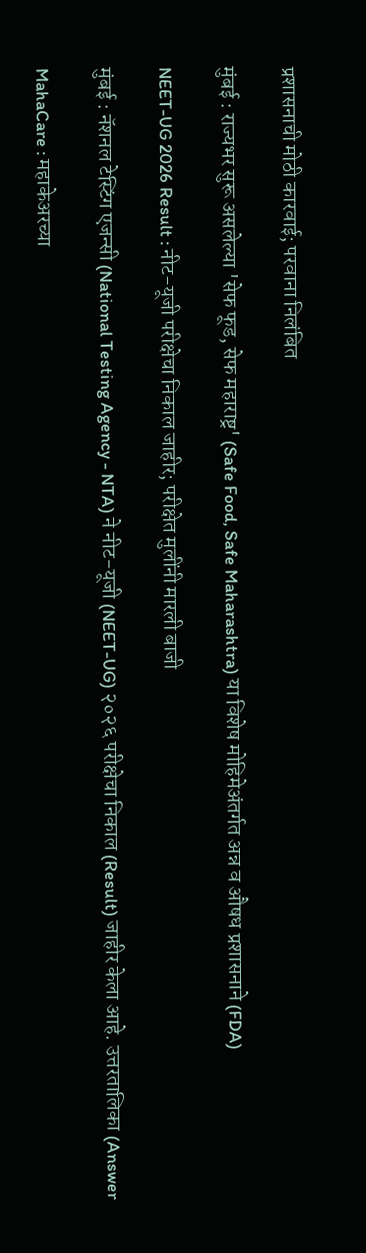प्रशासनाची मोठी कारवाई; परवाना निलंबित

मुंबई : राज्यभर सुरू असलेल्या 'सेफ फूड, सेफ महाराष्ट्र' (Safe Food, Safe Maharashtra) या विशेष मोहिमेअंतर्गत अन्न व औषध प्रशासनाने (FDA)

NEET-UG 2026 Result : नीट-यूजी परीक्षेचा निकाल जाहीर; परीक्षेत मुलींनी मारली बाजी

मुंबई : नॅशनल टेस्टिंग एजन्सी (National Testing Agency - NTA) ने नीट-यूजी (NEET-UG) २०२६ परीक्षेचा निकाल (Result) जाहीर केला आहे. उत्तरतालिका (Answer

MahaCare : महाकेअरच्या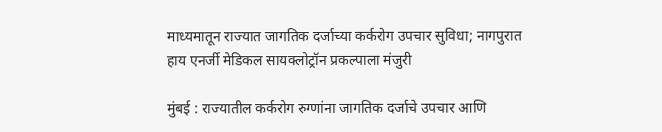माध्यमातून राज्यात जागतिक दर्जाच्या कर्करोग उपचार सुविधा; नागपुरात हाय एनर्जी मेडिकल सायक्लोट्रॉन प्रकल्पाला मंजुरी

मुंबई : राज्यातील कर्करोग रुग्णांना जागतिक दर्जाचे उपचार आणि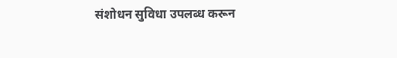संशोधन सुविधा उपलब्ध करून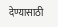देण्यासाठी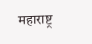महाराष्ट्र